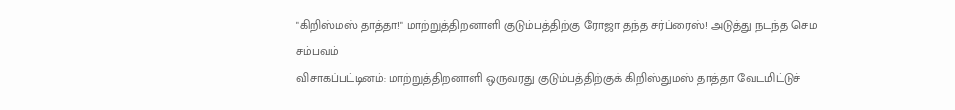"கிறிஸ்மஸ் தாத்தா!" மாற்றுத்திறனாளி குடும்பத்திற்கு ரோஜா தந்த சர்ப்ரைஸ்! அடுத்து நடந்த செம சம்பவம்
விசாகப்பட்டினம்: மாற்றுத்திறனாளி ஒருவரது குடும்பத்திற்குக் கிறிஸ்துமஸ் தாத்தா வேடமிட்டுச்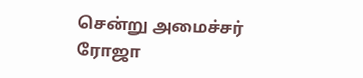சென்று அமைச்சர் ரோஜா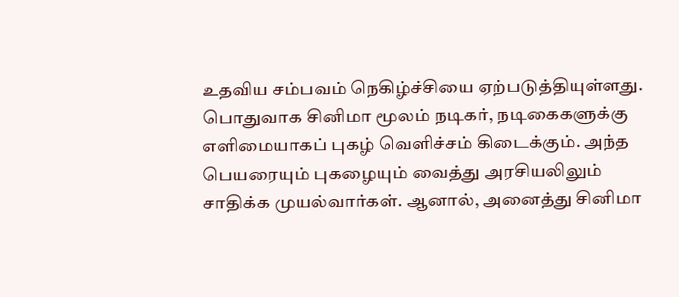உதவிய சம்பவம் நெகிழ்ச்சியை ஏற்படுத்தியுள்ளது.
பொதுவாக சினிமா மூலம் நடிகர், நடிகைகளுக்கு எளிமையாகப் புகழ் வெளிச்சம் கிடைக்கும். அந்த பெயரையும் புகழையும் வைத்து அரசியலிலும் சாதிக்க முயல்வார்கள். ஆனால், அனைத்து சினிமா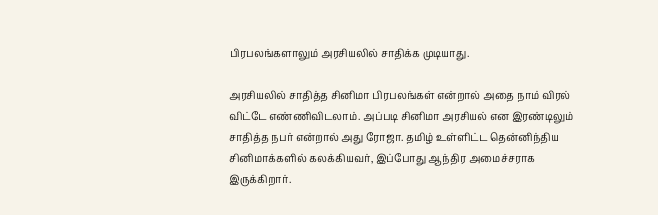பிரபலங்களாலும் அரசியலில் சாதிக்க முடியாது.

அரசியலில் சாதித்த சினிமா பிரபலங்கள் என்றால் அதை நாம் விரல் விட்டே எண்ணிவிடலாம். அப்படி சினிமா அரசியல் என இரண்டிலும் சாதித்த நபர் என்றால் அது ரோஜா. தமிழ் உள்ளிட்ட தென்னிந்திய சினிமாக்களில் கலக்கியவர், இப்போது ஆந்திர அமைச்சராக இருக்கிறார்.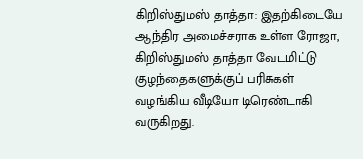கிறிஸ்துமஸ் தாத்தா: இதற்கிடையே ஆந்திர அமைச்சராக உள்ள ரோஜா, கிறிஸ்துமஸ் தாத்தா வேடமிட்டு குழந்தைகளுக்குப் பரிசுகள் வழங்கிய வீடியோ டிரெண்டாகி வருகிறது.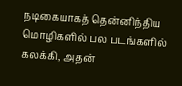நடிகையாகத் தென்னிந்திய மொழிகளில் பல படங்களில் கலக்கி, அதன்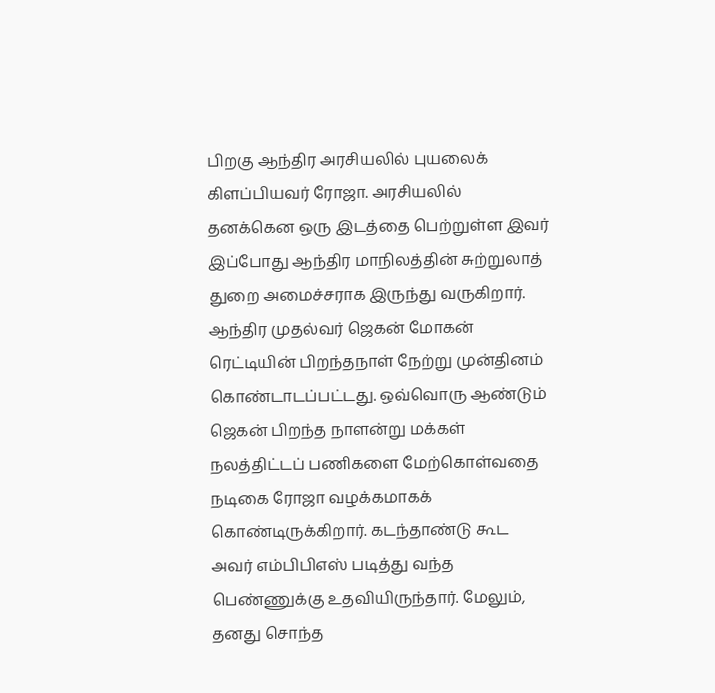பிறகு ஆந்திர அரசியலில் புயலைக் கிளப்பியவர் ரோஜா. அரசியலில் தனக்கென ஒரு இடத்தை பெற்றுள்ள இவர் இப்போது ஆந்திர மாநிலத்தின் சுற்றுலாத் துறை அமைச்சராக இருந்து வருகிறார்.
ஆந்திர முதல்வர் ஜெகன் மோகன் ரெட்டியின் பிறந்தநாள் நேற்று முன்தினம் கொண்டாடப்பட்டது. ஒவ்வொரு ஆண்டும் ஜெகன் பிறந்த நாளன்று மக்கள் நலத்திட்டப் பணிகளை மேற்கொள்வதை நடிகை ரோஜா வழக்கமாகக் கொண்டிருக்கிறார். கடந்தாண்டு கூட அவர் எம்பிபிஎஸ் படித்து வந்த பெண்ணுக்கு உதவியிருந்தார். மேலும், தனது சொந்த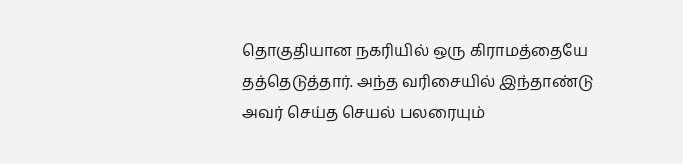தொகுதியான நகரியில் ஒரு கிராமத்தையே தத்தெடுத்தார். அந்த வரிசையில் இந்தாண்டு அவர் செய்த செயல் பலரையும்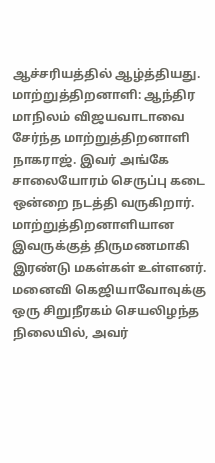ஆச்சரியத்தில் ஆழ்த்தியது.
மாற்றுத்திறனாளி: ஆந்திர மாநிலம் விஜயவாடாவை சேர்ந்த மாற்றுத்திறனாளி நாகராஜ். இவர் அங்கே சாலையோரம் செருப்பு கடை ஒன்றை நடத்தி வருகிறார். மாற்றுத்திறனாளியான இவருக்குத் திருமணமாகி இரண்டு மகள்கள் உள்ளனர். மனைவி கெஜியாவோவுக்கு ஒரு சிறுநீரகம் செயலிழந்த நிலையில், அவர்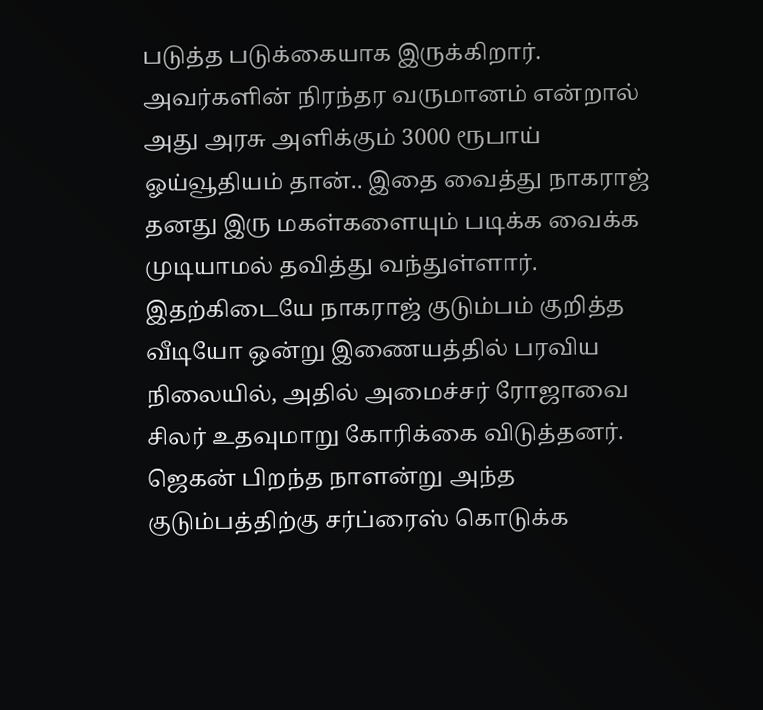படுத்த படுக்கையாக இருக்கிறார். அவர்களின் நிரந்தர வருமானம் என்றால் அது அரசு அளிக்கும் 3000 ரூபாய் ஓய்வூதியம் தான்.. இதை வைத்து நாகராஜ் தனது இரு மகள்களையும் படிக்க வைக்க முடியாமல் தவித்து வந்துள்ளார்.
இதற்கிடையே நாகராஜ் குடும்பம் குறித்த வீடியோ ஒன்று இணையத்தில் பரவிய நிலையில், அதில் அமைச்சர் ரோஜாவை சிலர் உதவுமாறு கோரிக்கை விடுத்தனர். ஜெகன் பிறந்த நாளன்று அந்த குடும்பத்திற்கு சர்ப்ரைஸ் கொடுக்க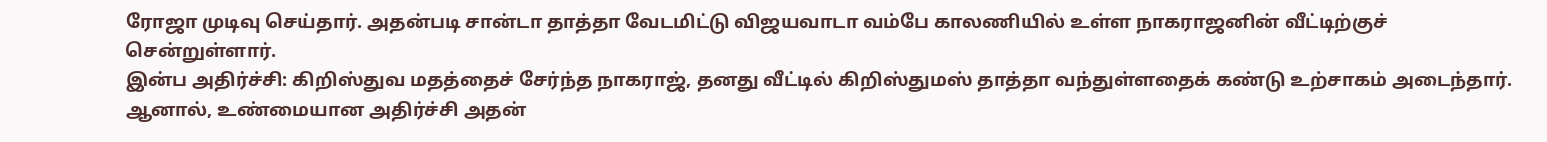ரோஜா முடிவு செய்தார். அதன்படி சான்டா தாத்தா வேடமிட்டு விஜயவாடா வம்பே காலணியில் உள்ள நாகராஜனின் வீட்டிற்குச் சென்றுள்ளார்.
இன்ப அதிர்ச்சி: கிறிஸ்துவ மதத்தைச் சேர்ந்த நாகராஜ், தனது வீட்டில் கிறிஸ்துமஸ் தாத்தா வந்துள்ளதைக் கண்டு உற்சாகம் அடைந்தார். ஆனால், உண்மையான அதிர்ச்சி அதன்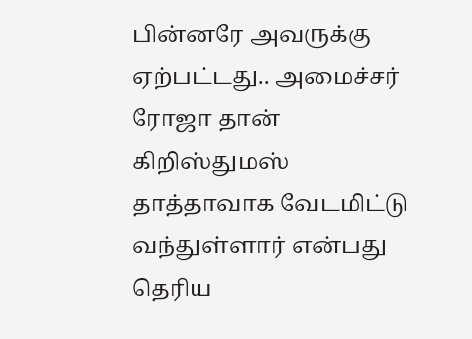பின்னரே அவருக்கு ஏற்பட்டது.. அமைச்சர் ரோஜா தான் கிறிஸ்துமஸ் தாத்தாவாக வேடமிட்டு வந்துள்ளார் என்பது தெரிய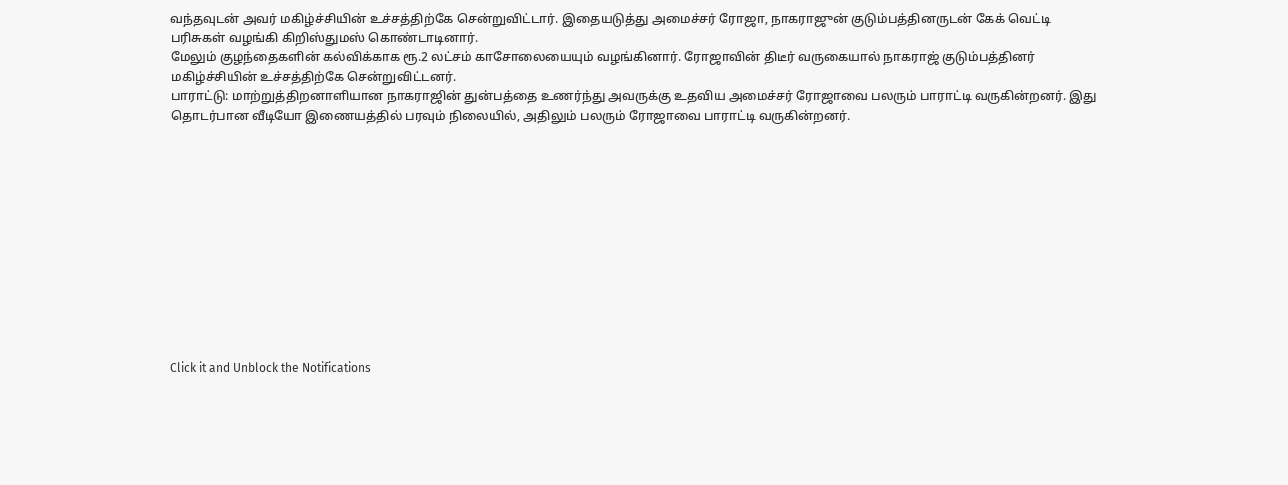வந்தவுடன் அவர் மகிழ்ச்சியின் உச்சத்திற்கே சென்றுவிட்டார். இதையடுத்து அமைச்சர் ரோஜா, நாகராஜுன் குடும்பத்தினருடன் கேக் வெட்டி பரிசுகள் வழங்கி கிறிஸ்துமஸ் கொண்டாடினார்.
மேலும் குழந்தைகளின் கல்விக்காக ரூ.2 லட்சம் காசோலையையும் வழங்கினார். ரோஜாவின் திடீர் வருகையால் நாகராஜ் குடும்பத்தினர் மகிழ்ச்சியின் உச்சத்திற்கே சென்றுவிட்டனர்.
பாராட்டு: மாற்றுத்திறனாளியான நாகராஜின் துன்பத்தை உணர்ந்து அவருக்கு உதவிய அமைச்சர் ரோஜாவை பலரும் பாராட்டி வருகின்றனர். இது தொடர்பான வீடியோ இணையத்தில் பரவும் நிலையில், அதிலும் பலரும் ரோஜாவை பாராட்டி வருகின்றனர்.












Click it and Unblock the Notifications